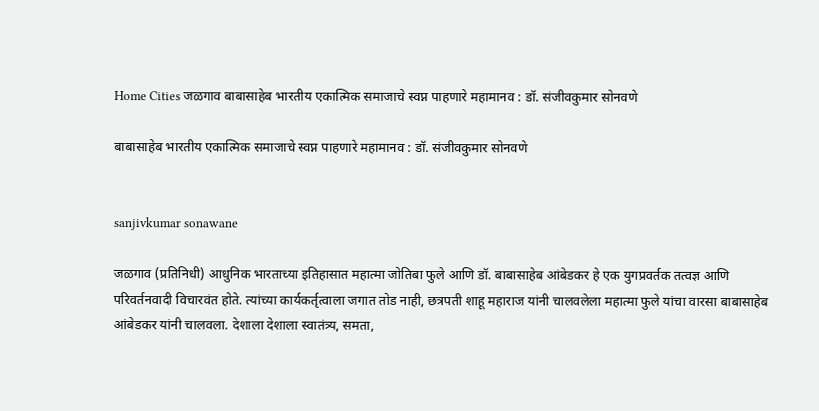Home Cities जळगाव बाबासाहेब भारतीय एकात्मिक समाजाचे स्वप्न पाहणारे महामानव : डॉ. संजीवकुमार सोनवणे

बाबासाहेब भारतीय एकात्मिक समाजाचे स्वप्न पाहणारे महामानव : डॉ. संजीवकुमार सोनवणे


sanjivkumar sonawane

जळगाव (प्रतिनिधी) आधुनिक भारताच्या इतिहासात महात्मा जोतिबा फुले आणि डॉ. बाबासाहेब आंबेडकर हे एक युगप्रवर्तक तत्वज्ञ आणि परिवर्तनवादी विचारवंत होते. त्यांच्या कार्यकर्तृत्वाला जगात तोड नाही, छत्रपती शाहू महाराज यांनी चालवलेला महात्मा फुले यांचा वारसा बाबासाहेब आंबेडकर यांनी चालवला. देशाला देशाला स्वातंत्र्य, समता,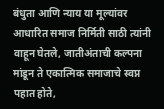बंधुता आणि न्याय या मूल्यांवर आधारित समाज निर्मिती साठी त्यांनी वाहून घेतले, जातीअंताची कल्पना मांडून ते एकात्मिक समाजाचे स्वप्न पहात होते,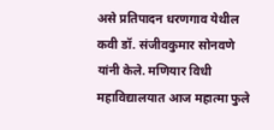असे प्रतिपादन धरणगाव येथील कवी डॉ. संजीवकुमार सोनवणे यांनी केले. मणियार विधी महाविद्यालयात आज महात्मा फुले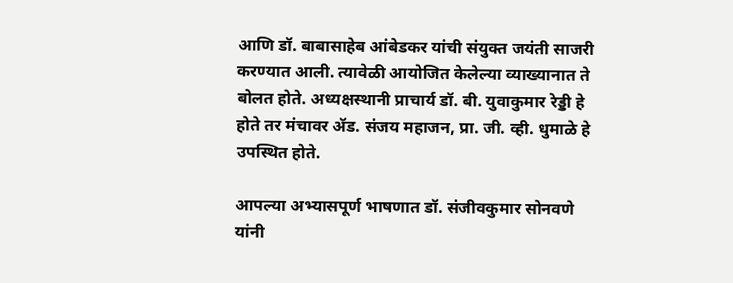आणि डॉ. बाबासाहेब आंबेडकर यांची संयुक्त जयंती साजरी करण्यात आली. त्यावेळी आयोजित केलेल्या व्याख्यानात ते बोलत होते. अध्यक्षस्थानी प्राचार्य डॉ. बी. युवाकुमार रेड्डी हे होते तर मंचावर ॲड. संजय महाजन, प्रा. जी. व्ही. धुमाळे हे उपस्थित होते.

आपल्या अभ्यासपूर्ण भाषणात डॉ. संजीवकुमार सोनवणे यांनी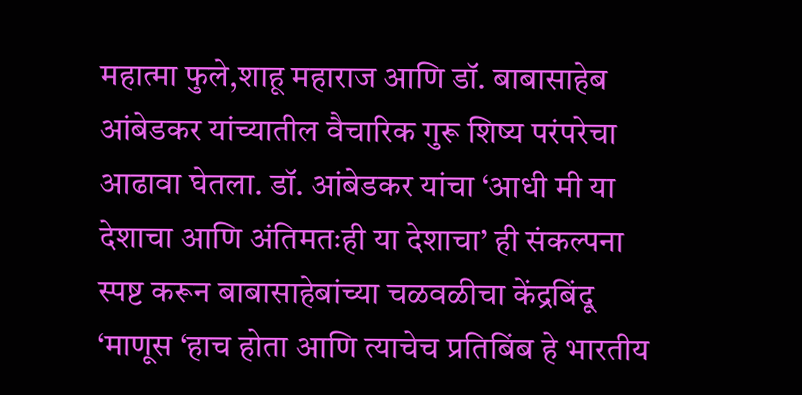महात्मा फुले,शाहू महाराज आणि डॉ. बाबासाहेब आंबेडकर यांच्यातील वैचारिक गुरू शिष्य परंपरेचा आढावा घेतला. डॉ. आंबेडकर यांचा ‘आधी मी या देशाचा आणि अंतिमतःही या देशाचा’ ही संकल्पना स्पष्ट करून बाबासाहेबांच्या चळवळीचा केंद्रबिंदू ‘माणूस ‘हाच होता आणि त्याचेच प्रतिबिंब हे भारतीय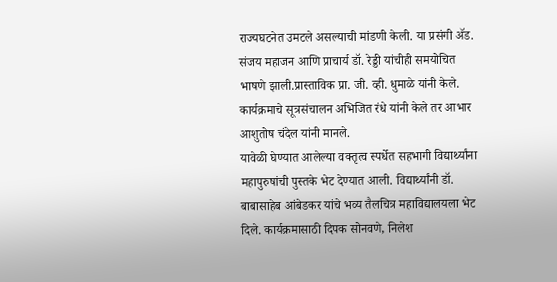राज्यघटनेत उमटले असल्याची मांडणी केली. या प्रसंगी ॲड. संजय महाजन आणि प्राचार्य डॉ. रेड्डी यांचीही समयोचित भाषणे झाली.प्रास्ताविक प्रा. जी. व्ही. धुमाळे यांनी केले. कार्यक्रमाचे सूत्रसंचालन अभिजित रंधे यांनी केले तर आभार आशुतोष चंदेल यांनी मानले.
यावेळी घेण्यात आलेल्या वक्तृत्व स्पर्धेत सहभागी विद्यार्थ्यांना महापुरुषांची पुस्तके भेट देण्यात आली. विद्यार्थ्यांनी डॉ. बाबासाहेब आंबेडकर यांचे भव्य तैलचित्र महाविद्यालयला भेट दिले. कार्यक्रमासाठी दिपक सोनवणे, निलेश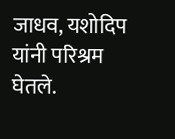जाधव, यशोदिप यांनी परिश्रम घेतले.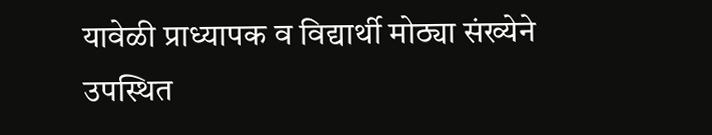यावेळी प्राध्यापक व विद्यार्थी मोठ्या संख्येने उपस्थित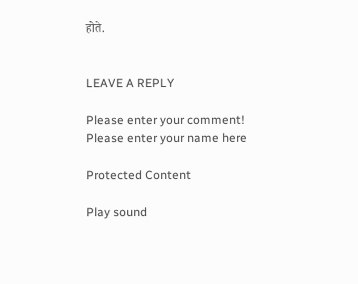होते.


LEAVE A REPLY

Please enter your comment!
Please enter your name here

Protected Content

Play sound